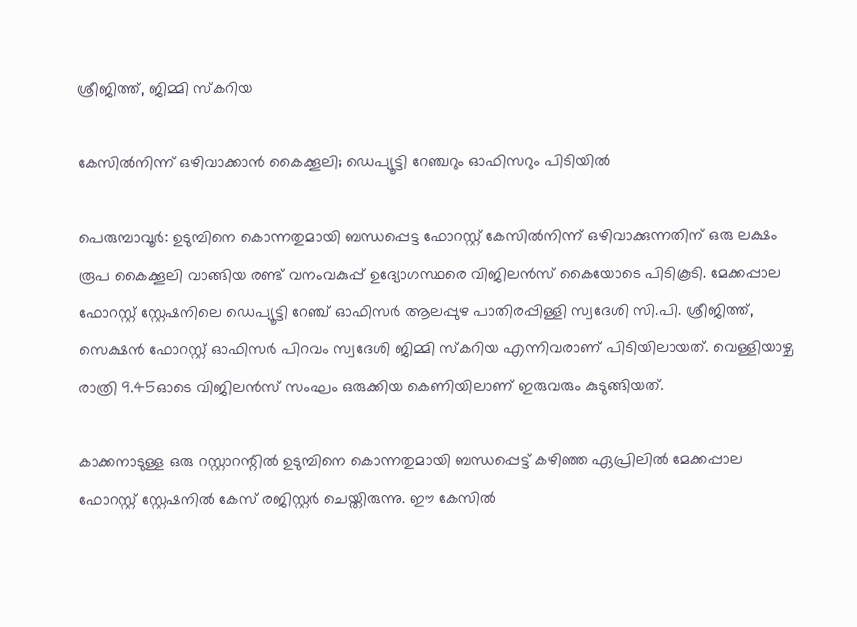ശ്രീജിത്ത്, ജിമ്മി സ്‌കറിയ

കേസില്‍നിന്ന് ഒഴിവാക്കാന്‍ കൈക്കൂലി; ഡെപ്യൂട്ടി റേഞ്ചറും ഓഫിസറും പിടിയില്‍

പെരുമ്പാവൂര്‍: ഉടുമ്പിനെ കൊന്നതുമായി ബന്ധപ്പെട്ട ഫോറസ്റ്റ് കേസില്‍നിന്ന് ഒഴിവാക്കുന്നതിന് ഒരു ലക്ഷം രൂപ കൈക്കൂലി വാങ്ങിയ രണ്ട് വനംവകുപ്പ് ഉദ്യോഗസ്ഥരെ വിജിലന്‍സ് കൈയോടെ പിടികൂടി. മേക്കപ്പാല ഫോറസ്റ്റ് സ്റ്റേഷനിലെ ഡെപ്യൂട്ടി റേഞ്ച് ഓഫിസര്‍ ആലപ്പുഴ പാതിരപ്പിള്ളി സ്വദേശി സി.പി. ശ്രീജിത്ത്, സെക്ഷന്‍ ഫോറസ്റ്റ് ഓഫിസര്‍ പിറവം സ്വദേശി ജിമ്മി സ്‌കറിയ എന്നിവരാണ് പിടിയിലായത്. വെള്ളിയാഴ്ച രാത്രി 9.45ഓടെ വിജിലന്‍സ് സംഘം ഒരുക്കിയ കെണിയിലാണ് ഇരുവരും കുടുങ്ങിയത്.

കാക്കനാടുള്ള ഒരു റസ്റ്റാറന്റില്‍ ഉടുമ്പിനെ കൊന്നതുമായി ബന്ധപ്പെട്ട് കഴിഞ്ഞ ഏപ്രിലില്‍ മേക്കപ്പാല ഫോറസ്റ്റ് സ്റ്റേഷനില്‍ കേസ് രജിസ്റ്റര്‍ ചെയ്തിരുന്നു. ഈ കേസില്‍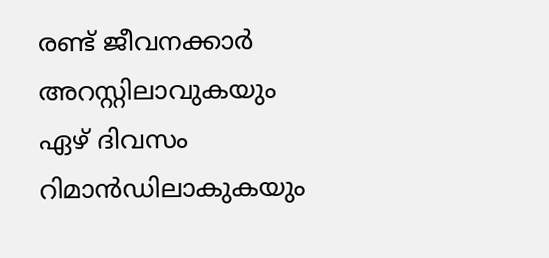രണ്ട് ജീവനക്കാര്‍ അറസ്റ്റിലാവുകയും ഏഴ് ദിവസം റിമാൻഡിലാകുകയും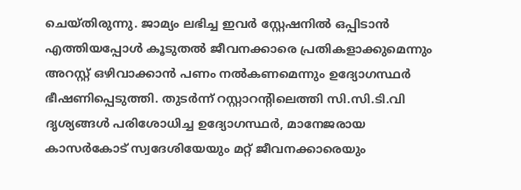ചെയ്തിരുന്നു. ജാമ്യം ലഭിച്ച ഇവര്‍ സ്റ്റേഷനില്‍ ഒപ്പിടാന്‍ എത്തിയപ്പോള്‍ കൂടുതല്‍ ജീവനക്കാരെ പ്രതികളാക്കുമെന്നും അറസ്റ്റ് ഒഴിവാക്കാന്‍ പണം നല്‍കണമെന്നും ഉദ്യോഗസ്ഥര്‍ ഭീഷണിപ്പെടുത്തി. തുടര്‍ന്ന് റസ്റ്റാറന്റിലെത്തി സി.സി.ടി.വി ദൃശ്യങ്ങള്‍ പരിശോധിച്ച ഉദ്യോഗസ്ഥര്‍, മാനേജരായ കാസര്‍കോട് സ്വദേശിയേയും മറ്റ് ജീവനക്കാരെയും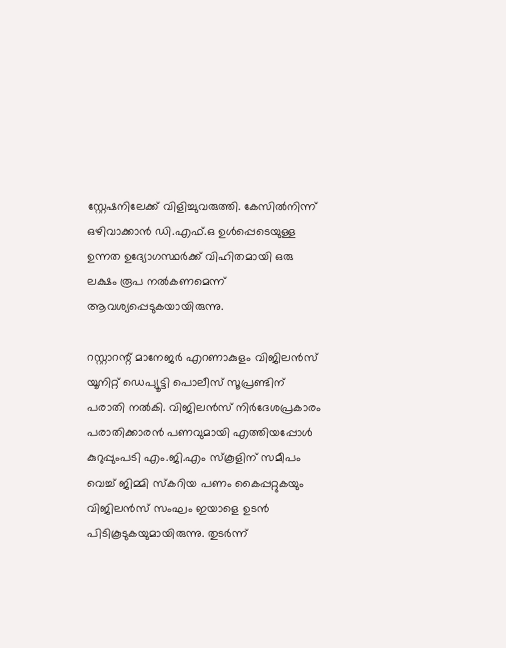സ്റ്റേഷനിലേക്ക് വിളിച്ചുവരുത്തി. കേസില്‍നിന്ന് ഒഴിവാക്കാന്‍ ഡി.എഫ്.ഒ ഉള്‍പ്പെടെയുള്ള ഉന്നത ഉദ്യോഗസ്ഥര്‍ക്ക് വിഹിതമായി ഒരു ലക്ഷം രൂപ നല്‍കണമെന്ന് ആവശ്യപ്പെടുകയായിരുന്നു.

റസ്റ്റാറന്റ് മാനേജര്‍ എറണാകുളം വിജിലന്‍സ് യൂനിറ്റ് ഡെപ്യൂട്ടി പൊലീസ് സൂപ്രണ്ടിന് പരാതി നല്‍കി. വിജിലന്‍സ് നിർദേശപ്രകാരം പരാതിക്കാരന്‍ പണവുമായി എത്തിയപ്പോള്‍ കുറുപ്പുംപടി എം.ജി.എം സ്‌കൂളിന് സമീപം വെച്ച് ജിമ്മി സ്‌കറിയ പണം കൈപ്പറ്റുകയും വിജിലന്‍സ് സംഘം ഇയാളെ ഉടന്‍ പിടികൂടുകയുമായിരുന്നു. തുടര്‍ന്ന്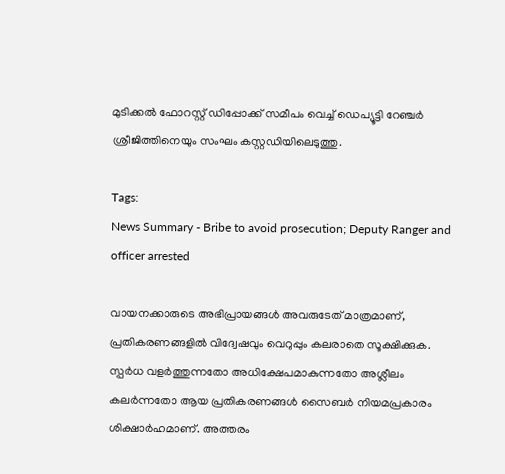മുടിക്കല്‍ ഫോറസ്റ്റ് ഡിപ്പോക്ക് സമീപം വെച്ച് ഡെപ്യൂട്ടി റേഞ്ചര്‍ ശ്രീജിത്തിനെയും സംഘം കസ്റ്റഡിയിലെടുത്തു.

Tags:
News Summary - Bribe to avoid prosecution; Deputy Ranger and officer arrested

വായനക്കാരുടെ അഭിപ്രായങ്ങള്‍ അവരുടേത് മാത്രമാണ്, പ്രതികരണങ്ങളിൽ വിദ്വേഷവും വെറുപ്പും കലരാതെ സൂക്ഷിക്കുക. സ്പർധ വളർത്തുന്നതോ അധിക്ഷേപമാകുന്നതോ അശ്ലീലം കലർന്നതോ ആയ പ്രതികരണങ്ങൾ സൈബർ നിയമപ്രകാരം ശിക്ഷാർഹമാണ്. അത്തരം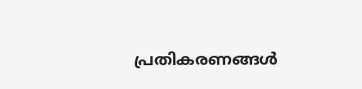പ്രതികരണങ്ങൾ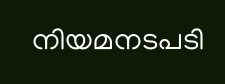നിയമനടപടി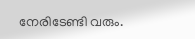നേരിടേണ്ടി വരും.